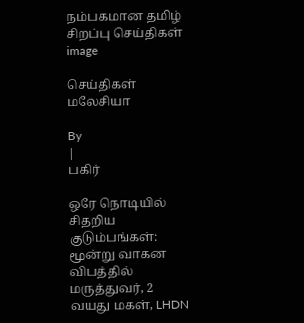நம்பகமான தமிழ் சிறப்பு செய்திகள்
image

செய்திகள் மலேசியா

By
|
பகிர்

ஒரே நொடியில் சிதறிய குடும்பங்கள்: மூன்று வாகன விபத்தில் மருத்துவர், 2 வயது மகள், LHDN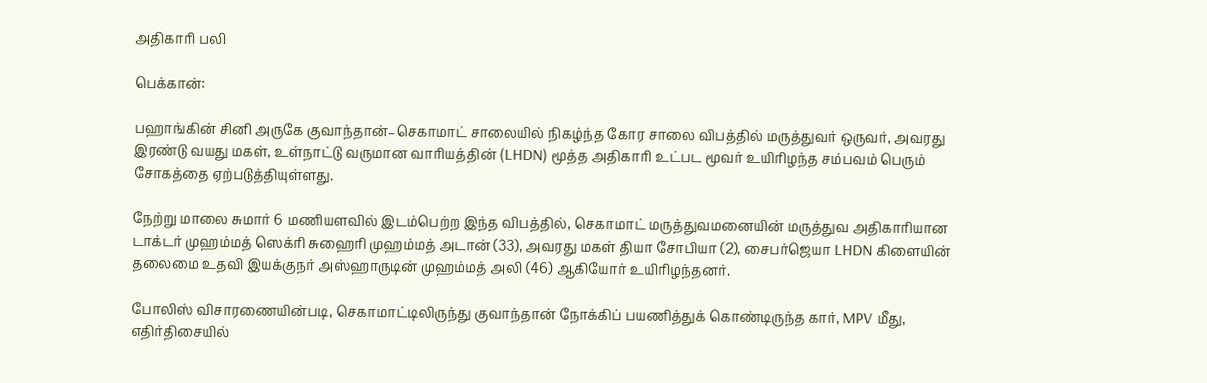அதிகாரி பலி

பெக்கான்:

பஹாங்கின் சினி அருகே குவாந்தான்–செகாமாட் சாலையில் நிகழ்ந்த கோர சாலை விபத்தில் மருத்துவர் ஒருவர், அவரது இரண்டு வயது மகள், உள்நாட்டு வருமான வாரியத்தின் (LHDN) மூத்த அதிகாரி உட்பட மூவர் உயிரிழந்த சம்பவம் பெரும் சோகத்தை ஏற்படுத்தியுள்ளது.

நேற்று மாலை சுமார் 6 மணியளவில் இடம்பெற்ற இந்த விபத்தில், செகாமாட் மருத்துவமனையின் மருத்துவ அதிகாரியான டாக்டர் முஹம்மத் ஸெக்ரி சுஹைரி முஹம்மத் அடான் (33), அவரது மகள் தியா சோபியா (2), சைபர்ஜெயா LHDN கிளையின் தலைமை உதவி இயக்குநர் அஸ்ஹாருடின் முஹம்மத் அலி (46) ஆகியோர் உயிரிழந்தனர்.

போலிஸ் விசாரணையின்படி, செகாமாட்டிலிருந்து குவாந்தான் நோக்கிப் பயணித்துக் கொண்டிருந்த கார், MPV மீது, எதிர்திசையில்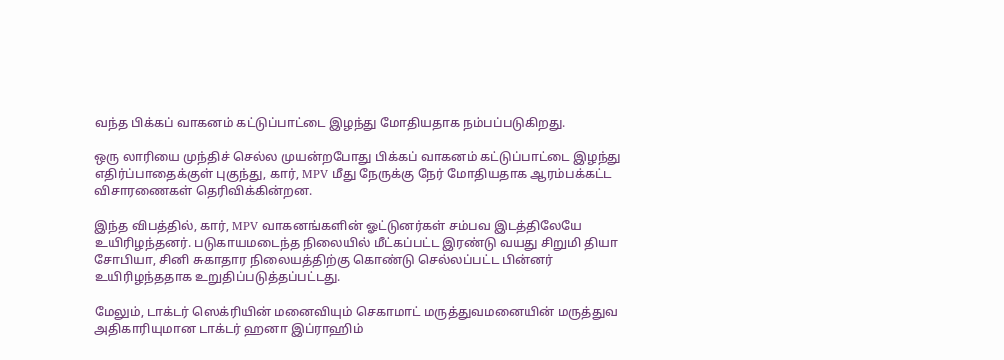வந்த பிக்கப் வாகனம் கட்டுப்பாட்டை இழந்து மோதியதாக நம்பப்படுகிறது.

ஒரு லாரியை முந்திச் செல்ல முயன்றபோது பிக்கப் வாகனம் கட்டுப்பாட்டை இழந்து எதிர்ப்பாதைக்குள் புகுந்து, கார், MPV மீது நேருக்கு நேர் மோதியதாக ஆரம்பக்கட்ட விசாரணைகள் தெரிவிக்கின்றன.

இந்த விபத்தில், கார், MPV வாகனங்களின் ஓட்டுனர்கள் சம்பவ இடத்திலேயே உயிரிழந்தனர். படுகாயமடைந்த நிலையில் மீட்கப்பட்ட இரண்டு வயது சிறுமி தியா சோபியா, சினி சுகாதார நிலையத்திற்கு கொண்டு செல்லப்பட்ட பின்னர் உயிரிழந்ததாக உறுதிப்படுத்தப்பட்டது.

மேலும், டாக்டர் ஸெக்ரியின் மனைவியும் செகாமாட் மருத்துவமனையின் மருத்துவ அதிகாரியுமான டாக்டர் ஹனா இப்ராஹிம்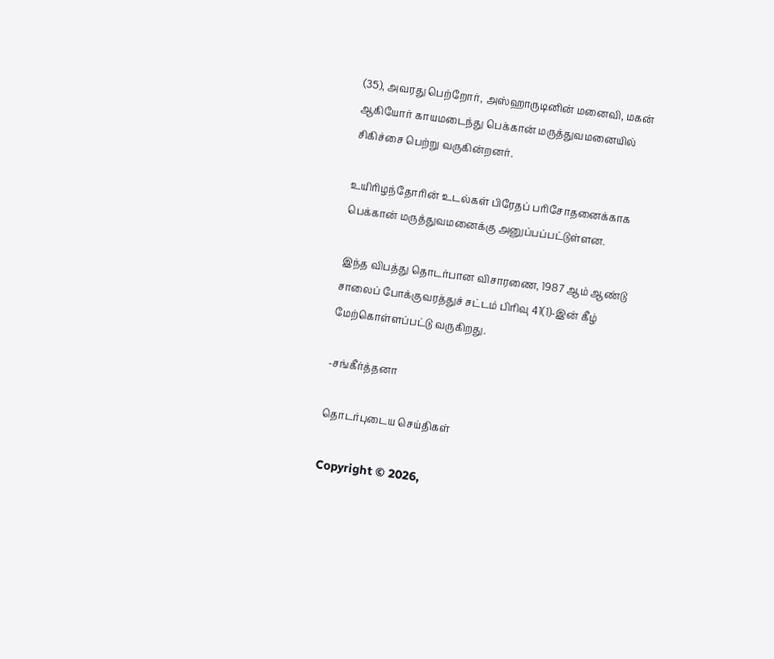(35), அவரது பெற்றோர், அஸ்ஹாருடினின் மனைவி, மகன் ஆகியோர் காயமடைந்து பெக்கான் மருத்துவமனையில் சிகிச்சை பெற்று வருகின்றனர்.

உயிரிழந்தோரின் உடல்கள் பிரேதப் பரிசோதனைக்காக பெக்கான் மருத்துவமனைக்கு அனுப்பப்பட்டுள்ளன.

இந்த விபத்து தொடர்பான விசாரணை, 1987 ஆம் ஆண்டு சாலைப் போக்குவரத்துச் சட்டம் பிரிவு 41(1)-இன் கீழ் மேற்கொள்ளப்பட்டு வருகிறது.

-சங்கீர்த்தனா

தொடர்புடைய செய்திகள்

Copyright © 2026,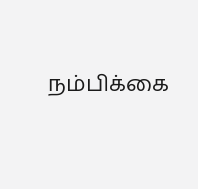நம்பிக்கை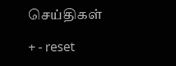செய்திகள்

+ - reset